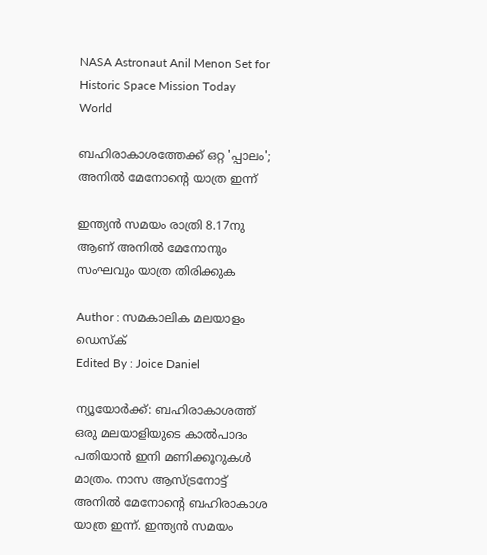NASA Astronaut Anil Menon Set for Historic Space Mission Today
World

ബഹിരാകാശത്തേക്ക് ഒറ്റ 'പ്പാലം'; അനിൽ മേനോന്റെ യാത്ര ഇന്ന്

ഇന്ത്യൻ സമയം രാത്രി 8.17നു ആണ് അനില്‍ മേനോനും സംഘവും യാത്ര തിരിക്കുക

Author : സമകാലിക മലയാളം ഡെസ്ക്
Edited By : Joice Daniel

ന്യൂയോർക്ക്: ബഹിരാകാശത്ത് ഒരു മലയാളിയുടെ കാൽപാദം പതിയാൻ ഇനി മണിക്കൂറുകൾ മാത്രം. നാസ ആസ്ട്രനോട്ട് അനില്‍ മേനോന്റെ ബഹിരാകാശ യാത്ര ഇന്ന്. ഇന്ത്യൻ സമയം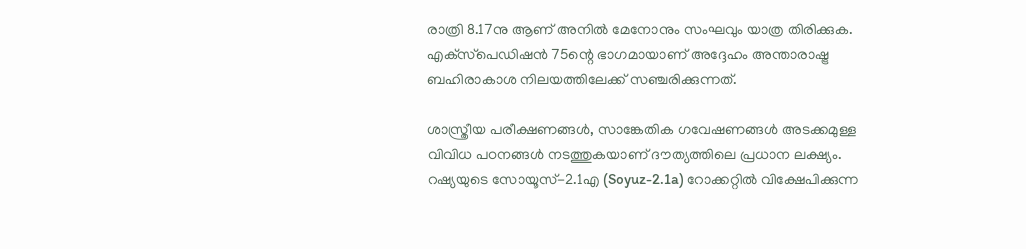രാത്രി 8.17നു ആണ് അനില്‍ മേനോനും സംഘവും യാത്ര തിരിക്കുക. എക്‌സ്‌പെഡിഷന്‍ 75ന്റെ ഭാഗമായാണ് അദ്ദേഹം അന്താരാഷ്ട്ര ബഹിരാകാശ നിലയത്തിലേക്ക് സഞ്ചരിക്കുന്നത്.

ശാസ്ത്രീയ പരീക്ഷണങ്ങൾ, സാങ്കേതിക ഗവേഷണങ്ങൾ അടക്കമുള്ള വിവിധ പഠനങ്ങൾ നടത്തുകയാണ് ദൗത്യത്തിലെ പ്രധാന ലക്ഷ്യം. റഷ്യയുടെ സോയൂസ്-2.1എ (Soyuz-2.1a) റോക്കറ്റിൽ വിക്ഷേപിക്കുന്ന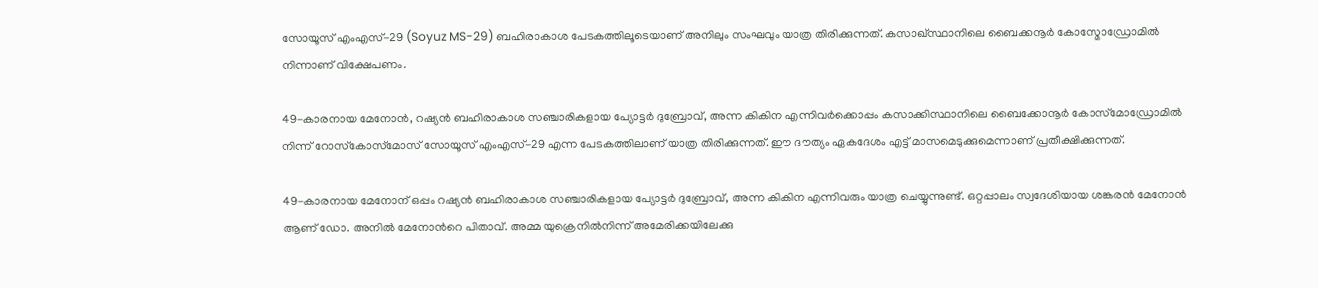സോയൂസ് എംഎസ്-29 (Soyuz MS-29) ബഹിരാകാശ പേടകത്തിലൂടെയാണ് അനിലും സംഘവും യാത്ര തിരിക്കുന്നത്. കസാഖ്സ്ഥാനിലെ ബൈക്കനൂർ കോസ്മോഡ്രോമിൽ നിന്നാണ് വിക്ഷേപണം.

49-കാരനായ മേനോന്‍, റഷ്യന്‍ ബഹിരാകാശ സഞ്ചാരികളായ പ്യോട്ടര്‍ ദുബ്രോവ്, അന്ന കികിന എന്നിവര്‍ക്കൊപ്പം കസാക്കിസ്ഥാനിലെ ബൈക്കോനൂര്‍ കോസ്‌മോഡ്രോമില്‍ നിന്ന് റോസ്‌കോസ്‌മോസ് സോയൂസ് എംഎസ്-29 എന്ന പേടകത്തിലാണ് യാത്ര തിരിക്കുന്നത്. ഈ ദൗത്യം ഏകദേശം എട്ട് മാസമെടുക്കുമെന്നാണ് പ്രതീക്ഷിക്കുന്നത്.

49-കാരനായ മേനോന് ഒപ്പം റഷ്യന്‍ ബഹിരാകാശ സഞ്ചാരികളായ പ്യോട്ടര്‍ ദുബ്രോവ്, അന്ന കികിന എന്നിവരും യാത്ര ചെയ്യുന്നുണ്ട്. ഒറ്റപ്പാലം സ്വദേശിയായ ശങ്കരന്‍ മേനോന്‍ ആണ് ഡോ. അനില്‍ മേനോന്‍റെ പിതാവ്. അമ്മ യുക്രെനില്‍നിന്ന് അമേരിക്കയിലേക്കു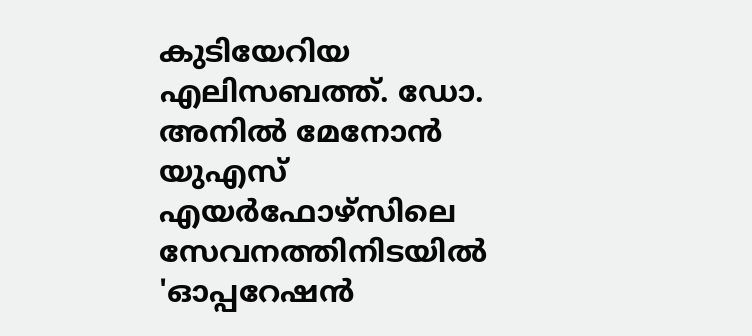കുടിയേറിയ എലിസബത്ത്. ഡോ. അനില്‍ മേനോന്‍ യുഎസ് എയര്‍ഫോഴ്‌സിലെ സേവനത്തിനിടയില്‍ 'ഓപ്പറേഷന്‍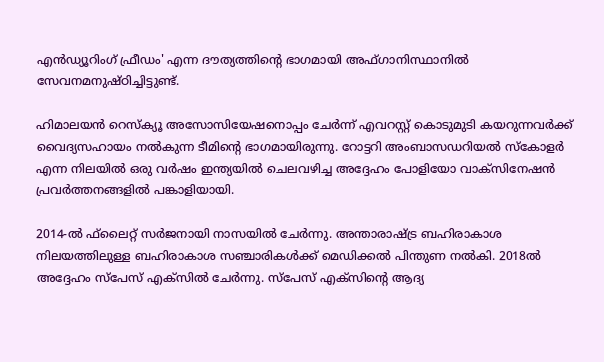എന്‍ഡ്യൂറിംഗ് ഫ്രീഡം' എന്ന ദൗത്യത്തിന്റെ ഭാഗമായി അഫ്ഗാനിസ്ഥാനില്‍ സേവനമനുഷ്ഠിച്ചിട്ടുണ്ട്.

ഹിമാലയന്‍ റെസ്‌ക്യൂ അസോസിയേഷനൊപ്പം ചേര്‍ന്ന് എവറസ്റ്റ് കൊടുമുടി കയറുന്നവര്‍ക്ക് വൈദ്യസഹായം നല്‍കുന്ന ടീമിന്റെ ഭാഗമായിരുന്നു. റോട്ടറി അംബാസഡറിയല്‍ സ്‌കോളര്‍ എന്ന നിലയില്‍ ഒരു വര്‍ഷം ഇന്ത്യയില്‍ ചെലവഴിച്ച അദ്ദേഹം പോളിയോ വാക്‌സിനേഷന്‍ പ്രവര്‍ത്തനങ്ങളില്‍ പങ്കാളിയായി.

2014-ല്‍ ഫ്‌ലൈറ്റ് സര്‍ജനായി നാസയില്‍ ചേര്‍ന്നു. അന്താരാഷ്ട്ര ബഹിരാകാശ നിലയത്തിലുള്ള ബഹിരാകാശ സഞ്ചാരികള്‍ക്ക് മെഡിക്കല്‍ പിന്തുണ നല്‍കി. 2018ല്‍ അദ്ദേഹം സ്‌പേസ് എക്‌സില്‍ ചേര്‍ന്നു. സ്‌പേസ് എക്‌സിന്റെ ആദ്യ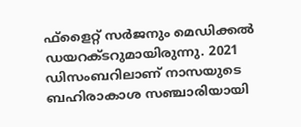ഫ്‌ളൈറ്റ് സര്‍ജനും മെഡിക്കല്‍ ഡയറക്ടറുമായിരുന്നു. 2021 ഡിസംബറിലാണ് നാസയുടെ ബഹിരാകാശ സഞ്ചാരിയായി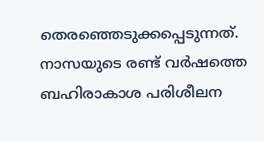തെരഞ്ഞെടുക്കപ്പെടുന്നത്. നാസയുടെ രണ്ട് വര്‍ഷത്തെ ബഹിരാകാശ പരിശീലന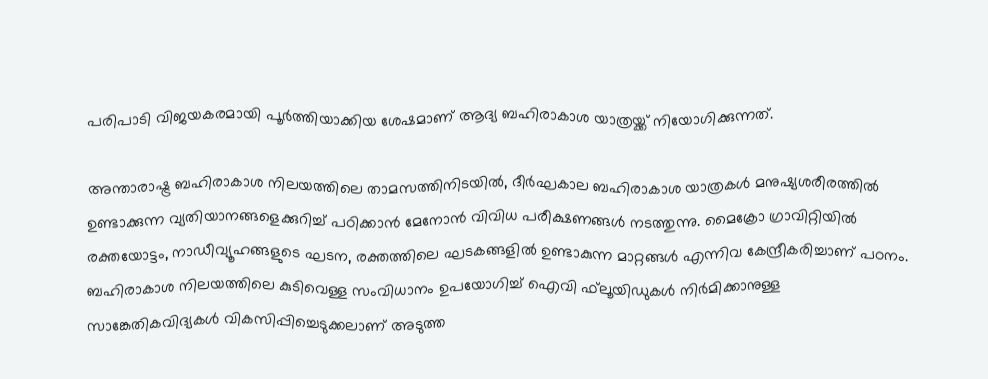പരിപാടി വിജയകരമായി പൂര്‍ത്തിയാക്കിയ ശേഷമാണ് ആദ്യ ബഹിരാകാശ യാത്രയ്ക്ക് നിയോഗിക്കുന്നത്.

അന്താരാഷ്ട്ര ബഹിരാകാശ നിലയത്തിലെ താമസത്തിനിടയില്‍, ദീര്‍ഘകാല ബഹിരാകാശ യാത്രകള്‍ മനുഷ്യശരീരത്തില്‍ ഉണ്ടാക്കുന്ന വ്യതിയാനങ്ങളെക്കുറിച്ച് പഠിക്കാന്‍ മേനോന്‍ വിവിധ പരീക്ഷണങ്ങള്‍ നടത്തുന്നു. മൈക്രോ ഗ്രാവിറ്റിയില്‍ രക്തയോട്ടം, നാഡീവ്യൂഹങ്ങളുടെ ഘടന, രക്തത്തിലെ ഘടകങ്ങളില്‍ ഉണ്ടാകുന്ന മാറ്റങ്ങള്‍ എന്നിവ കേന്ദ്രീകരിച്ചാണ് പഠനം. ബഹിരാകാശ നിലയത്തിലെ കുടിവെള്ള സംവിധാനം ഉപയോഗിച്ച് ഐവി ഫ്‌ലൂയിഡുകള്‍ നിര്‍മിക്കാനുള്ള സാങ്കേതികവിദ്യകള്‍ വികസിപ്പിച്ചെടുക്കലാണ് അടുത്ത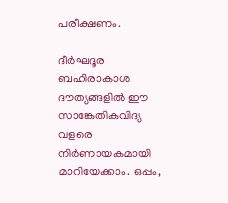പരീക്ഷണം.

ദീര്‍ഘദൂര ബഹിരാകാശ ദൗത്യങ്ങളില്‍ ഈ സാങ്കേതികവിദ്യ വളരെ നിര്‍ണായകമായി മാറിയേക്കാം. ഒപ്പം,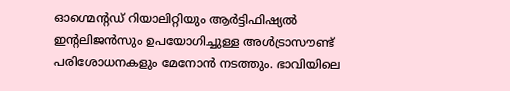ഓഗ്മെന്റഡ് റിയാലിറ്റിയും ആര്‍ട്ടിഫിഷ്യല്‍ ഇന്റലിജന്‍സും ഉപയോഗിച്ചുള്ള അള്‍ട്രാസൗണ്ട് പരിശോധനകളും മേനോന്‍ നടത്തും. ഭാവിയിലെ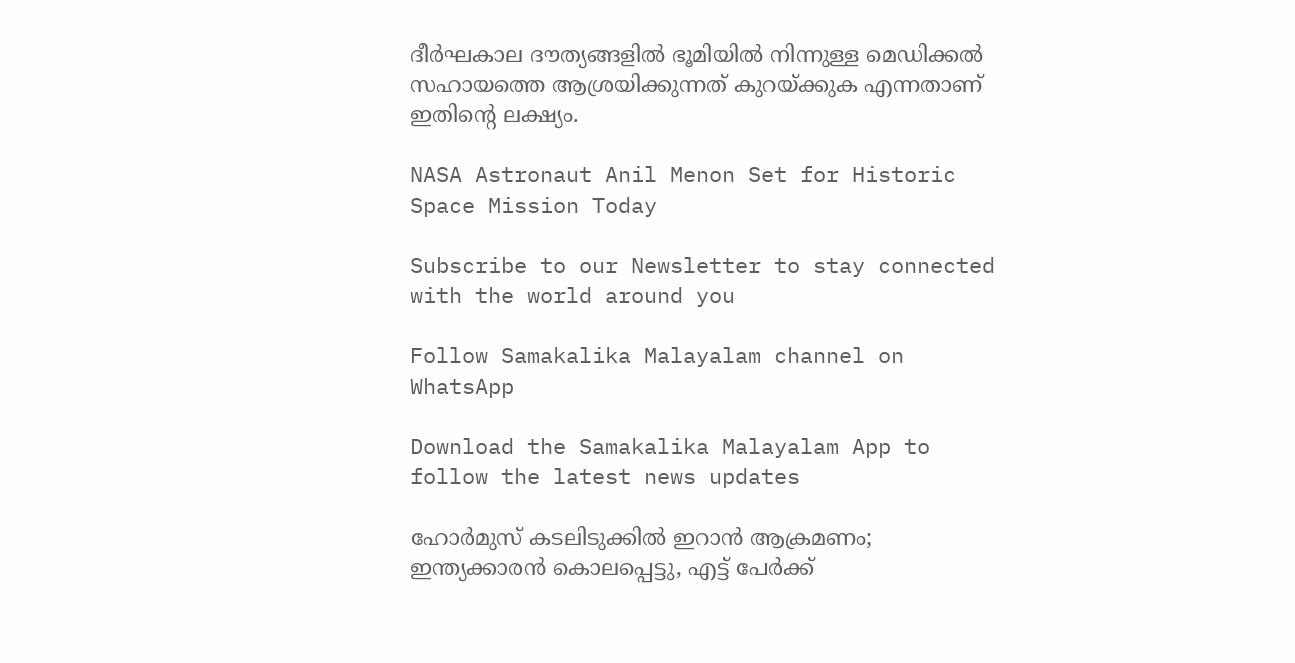ദീര്‍ഘകാല ദൗത്യങ്ങളില്‍ ഭൂമിയില്‍ നിന്നുള്ള മെഡിക്കല്‍ സഹായത്തെ ആശ്രയിക്കുന്നത് കുറയ്ക്കുക എന്നതാണ് ഇതിന്റെ ലക്ഷ്യം.

NASA Astronaut Anil Menon Set for Historic Space Mission Today

Subscribe to our Newsletter to stay connected with the world around you

Follow Samakalika Malayalam channel on WhatsApp

Download the Samakalika Malayalam App to follow the latest news updates

ഹോർമുസ് കടലിടുക്കിൽ ഇറാൻ ആക്രമണം; ഇന്ത്യക്കാരൻ കൊലപ്പെട്ടു, എട്ട് പേർക്ക്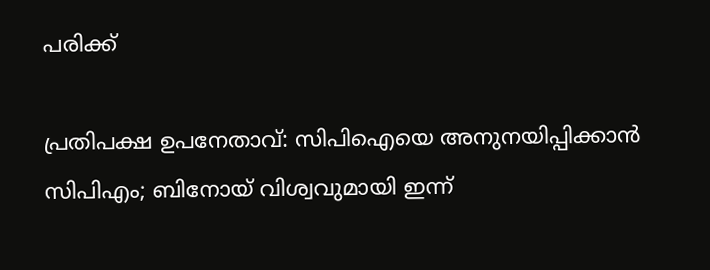പരിക്ക്

പ്രതിപക്ഷ ഉപനേതാവ്: സിപിഐയെ അനുനയിപ്പിക്കാന്‍ സിപിഎം; ബിനോയ് വിശ്വവുമായി ഇന്ന്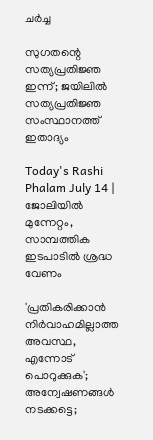ചര്‍ച്ച

സുഗതന്റെ സത്യപ്രതിജ്ഞ ഇന്ന്; ജയിലില്‍ സത്യപ്രതിജ്ഞ സംസ്ഥാനത്ത് ഇതാദ്യം

Today's Rashi Phalam July 14 | ജോലിയിൽ മുന്നേറ്റം, സാമ്പത്തിക ഇടപാടിൽ ശ്രദ്ധ വേണം

'പ്രതികരിക്കാന്‍ നിര്‍വാഹമില്ലാത്ത അവസ്ഥ, എന്നോട് പൊറുക്കുക'; അന്വേഷണങ്ങള്‍ നടക്കട്ടെ;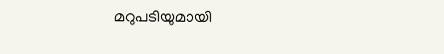മറുപടിയുമായി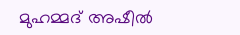മുഹമ്മദ് അഷീല്‍